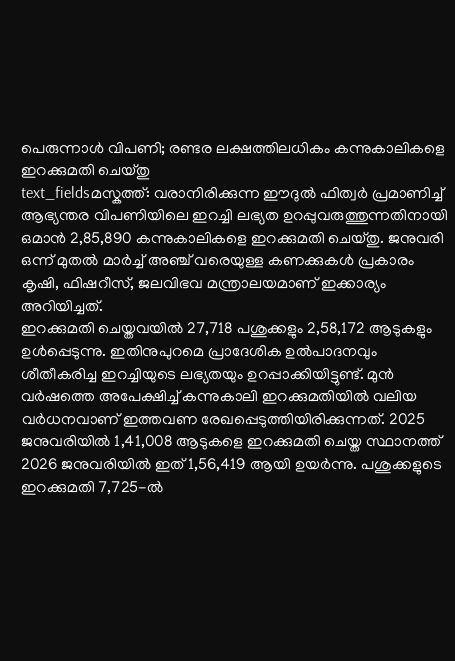പെരുന്നാൾ വിപണി; രണ്ടര ലക്ഷത്തിലധികം കന്നുകാലികളെ ഇറക്കുമതി ചെയ്തു
text_fieldsമസ്കത്ത്: വരാനിരിക്കുന്ന ഈദുൽ ഫിത്വർ പ്രമാണിച്ച് ആഭ്യന്തര വിപണിയിലെ ഇറച്ചി ലഭ്യത ഉറപ്പുവരുത്തുന്നതിനായി ഒമാൻ 2,85,890 കന്നുകാലികളെ ഇറക്കുമതി ചെയ്തു. ജനുവരി ഒന്ന് മുതൽ മാർച്ച് അഞ്ച് വരെയുള്ള കണക്കുകൾ പ്രകാരം കൃഷി, ഫിഷറീസ്, ജലവിഭവ മന്ത്രാലയമാണ് ഇക്കാര്യം അറിയിച്ചത്.
ഇറക്കുമതി ചെയ്തവയിൽ 27,718 പശുക്കളും 2,58,172 ആടുകളും ഉൾപ്പെടുന്നു. ഇതിനുപുറമെ പ്രാദേശിക ഉൽപാദനവും ശീതീകരിച്ച ഇറച്ചിയുടെ ലഭ്യതയും ഉറപ്പാക്കിയിട്ടുണ്ട്. മുൻ വർഷത്തെ അപേക്ഷിച്ച് കന്നുകാലി ഇറക്കുമതിയിൽ വലിയ വർധനവാണ് ഇത്തവണ രേഖപ്പെടുത്തിയിരിക്കുന്നത്. 2025 ജനുവരിയിൽ 1,41,008 ആടുകളെ ഇറക്കുമതി ചെയ്ത സ്ഥാനത്ത് 2026 ജനുവരിയിൽ ഇത് 1,56,419 ആയി ഉയർന്നു. പശുക്കളുടെ ഇറക്കുമതി 7,725-ൽ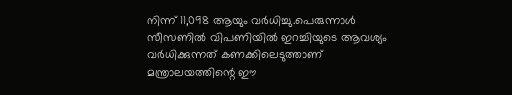നിന്ന് 11,098 ആയും വർധിച്ചു.പെരുന്നാൾ സീസണിൽ വിപണിയിൽ ഇറച്ചിയുടെ ആവശ്യം വർധിക്കുന്നത് കണക്കിലെടുത്താണ് മന്ത്രാലയത്തിന്റെ ഈ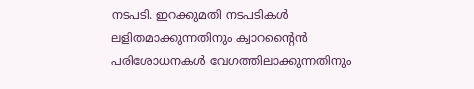നടപടി. ഇറക്കുമതി നടപടികൾ ലളിതമാക്കുന്നതിനും ക്വാറന്റൈൻ പരിശോധനകൾ വേഗത്തിലാക്കുന്നതിനും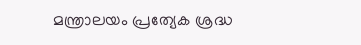മന്ത്രാലയം പ്രത്യേക ശ്രദ്ധ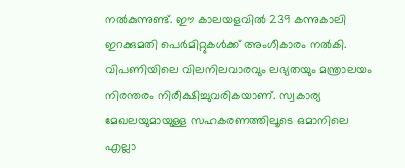നൽകുന്നുണ്ട്. ഈ കാലയളവിൽ 239 കന്നുകാലി ഇറക്കുമതി പെർമിറ്റുകൾക്ക് അംഗീകാരം നൽകി.
വിപണിയിലെ വിലനിലവാരവും ലഭ്യതയും മന്ത്രാലയം നിരന്തരം നിരീക്ഷിച്ചുവരികയാണ്. സ്വകാര്യ മേഖലയുമായുള്ള സഹകരണത്തിലൂടെ ഒമാനിലെ എല്ലാ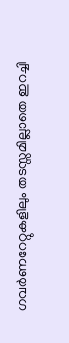ഗവർണറേറ്റുകളിലും തടസ്സമില്ലാതെ ഇറച്ചി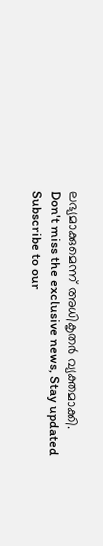ലഭ്യമാക്കുമെന്ന് അധികൃതർ വ്യക്തമാക്കി.
Don't miss the exclusive news, Stay updated
Subscribe to our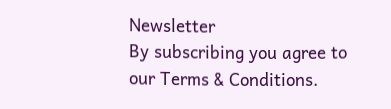Newsletter
By subscribing you agree to our Terms & Conditions.